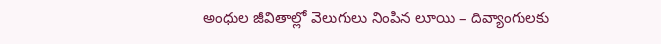అంధుల జీవితాల్లో వెలుగులు నింపిన లూయి – దివ్యాంగులకు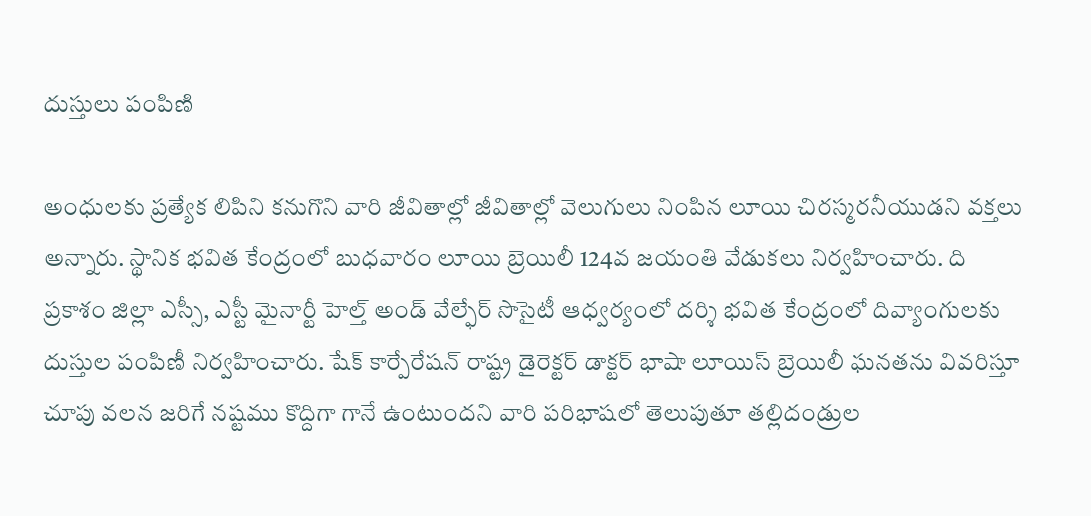దుస్తులు పంపిణి

అంధులకు ప్రత్యేక లిపిని కనుగొని వారి జీవితాల్లో జీవితాల్లో వెలుగులు నింపిన లూయి చిరస్మరనీయుడని వక్తలు అన్నారు. స్థానిక భవిత కేంద్రంలో బుధవారం లూయి బ్రెయిలీ 124వ జయంతి వేడుకలు నిర్వహించారు. ది ప్రకాశం జిల్లా ఎస్సీ, ఎస్టీ మైనార్టీ హెల్త్ అండ్ వేల్ఫేర్ సొసైటీ ఆధ్వర్యంలో దర్శి భవిత కేంద్రంలో దివ్యాంగులకు దుస్తుల పంపిణీ నిర్వహించారు. షేక్ కార్పేరేషన్ రాష్ట్ర డైరెక్టర్ డాక్టర్ భాషా లూయిస్ బ్రెయిలీ ఘనతను వివరిస్తూ చూపు వలన జరిగే నష్టము కొద్దిగా గానే ఉంటుందని వారి పరిభాషలో తెలుపుతూ తల్లిదండ్రుల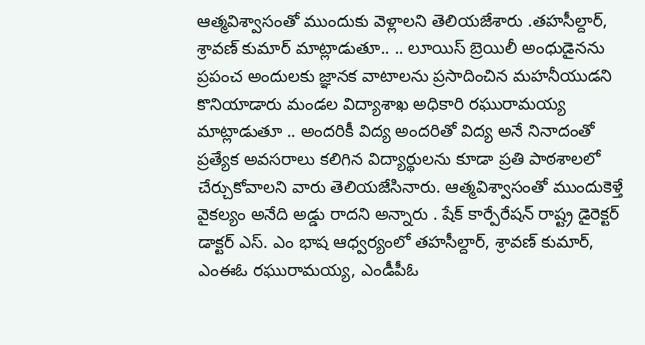ఆత్మవిశ్వాసంతో ముందుకు వెళ్లాలని తెలియజేశారు .తహసీల్దార్, శ్రావణ్ కుమార్ మాట్లాడుతూ.. .. లూయిస్ బ్రెయిలీ అంధుడైనను ప్రపంచ అందులకు జ్ఞానక వాటాలను ప్రసాదించిన మహనీయుడని కొనియాడారు మండల విద్యాశాఖ అధికారి రఘురామయ్య మాట్లాడుతూ .. అందరికీ విద్య అందరితో విద్య అనే నినాదంతో ప్రత్యేక అవసరాలు కలిగిన విద్యార్థులను కూడా ప్రతి పాఠశాలలో చేర్చుకోవాలని వారు తెలియజేసినారు. ఆత్మవిశ్వాసంతో ముందుకెళ్తే వైకల్యం అనేది అడ్డు రాదని అన్నారు . షేక్ కార్పేరేషన్ రాష్ట్ర డైరెక్టర్ డాక్టర్ ఎస్. ఎం భాష ఆధ్వర్యంలో తహసీల్దార్, శ్రావణ్ కుమార్, ఎంఈఓ రఘురామయ్య, ఎండీపీఓ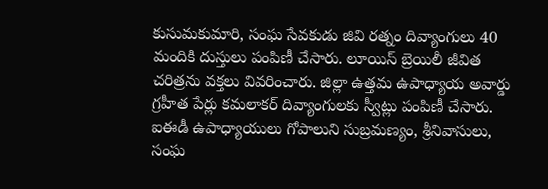కుసుమకుమారి, సంఘ సేవకుడు జివి రత్నం దివ్యాంగులు 40 మందికి దుస్తులు పంపిణీ చేసారు. లూయిస్ బ్రెయిలీ జీవిత చరిత్రను వక్తలు వివరించారు. జిల్లా ఉత్తమ ఉపాధ్యాయ అవార్డు గ్రహీత పేర్లు కమలాకర్ దివ్యాంగులకు స్వీట్లు పంపిణీ చేసారు. ఐఈడీ ఉపాధ్యాయులు గోపాలుని సుబ్రమణ్యం, శ్రీనివాసులు, సంఘ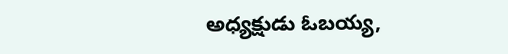అధ్యక్షుడు ఓబయ్య,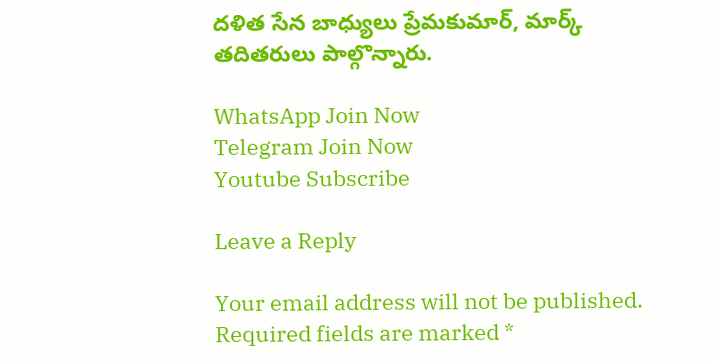దళిత సేన బాధ్యులు ప్రేమకుమార్, మార్క్ తదితరులు పాల్గొన్నారు.

WhatsApp Join Now
Telegram Join Now
Youtube Subscribe

Leave a Reply

Your email address will not be published. Required fields are marked *